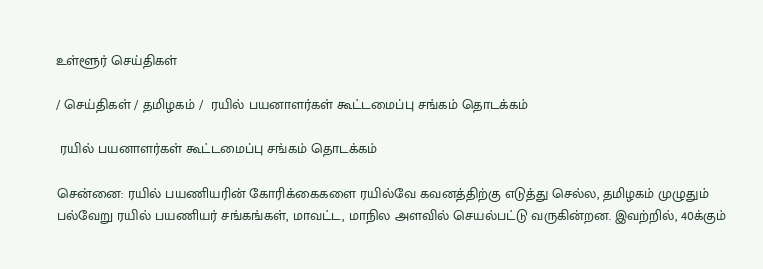உள்ளூர் செய்திகள்

/ செய்திகள் / தமிழகம் /  ரயில் பயனாளர்கள் கூட்டமைப்பு சங்கம் தொடக்கம்

 ரயில் பயனாளர்கள் கூட்டமைப்பு சங்கம் தொடக்கம்

சென்னை: ரயில் பயணியரின் கோரிக்கைகளை ரயில்வே கவனத்திற்கு எடுத்து செல்ல, தமிழகம் முழுதும் பல்வேறு ரயில் பயணியர் சங்கங்கள், மாவட்ட, மாநில அளவில் செயல்பட்டு வருகின்றன. இவற்றில், 40க்கும்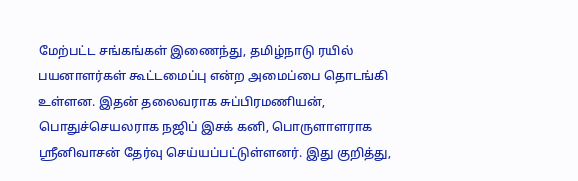மேற்பட்ட சங்கங்கள் இணைந்து, தமிழ்நாடு ரயில் பயனாளர்கள் கூட்டமைப்பு என்ற அமைப்பை தொடங்கி உள்ளன. இதன் தலைவராக சுப்பிரமணியன், பொதுச்செயலராக நஜிப் இசக் கனி, பொருளாளராக ஸ்ரீனிவாசன் தேர்வு செய்யப்பட்டுள்ளனர். இது குறித்து,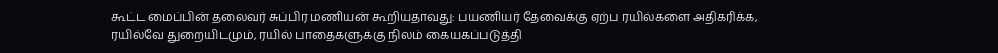கூட்ட மைப்பின் தலைவர் சுப்பிர மணியன் கூறியதாவது: பயணியர் தேவைக்கு ஏற்ப ரயில்களை அதிகரிக்க, ரயில்வே துறையிடமும், ரயில் பாதைகளுக்கு நிலம் கையகப்படுத்தி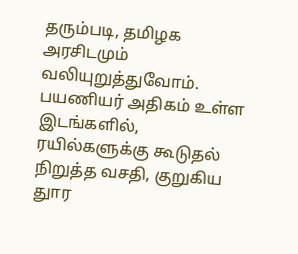தரும்படி, தமிழக அரசிடமும் வலியுறுத்துவோம். பயணியர் அதிகம் உள்ள இடங்களில், ரயில்களுக்கு கூடுதல் நிறுத்த வசதி, குறுகிய துார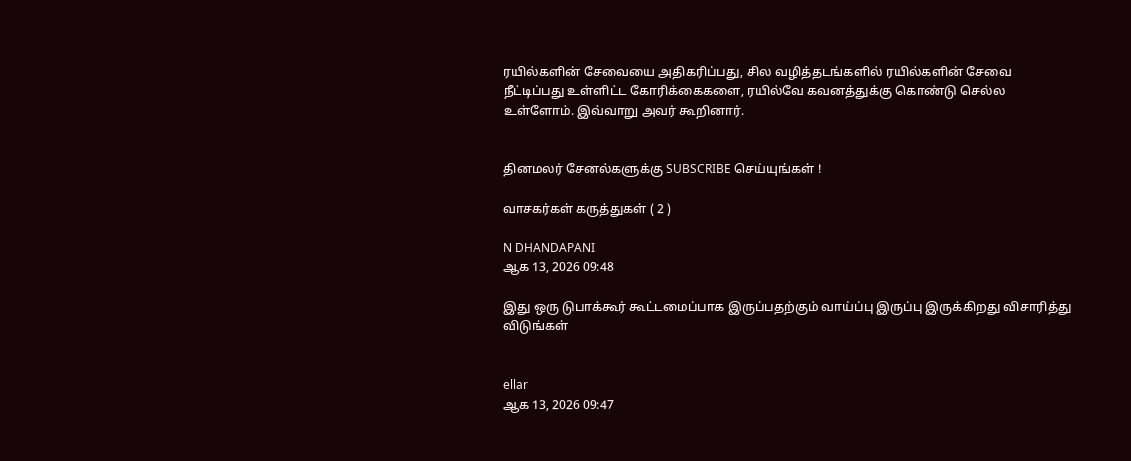ரயில்களின் சேவையை அதிகரிப்பது, சில வழித்தடங்களில் ரயில்களின் சேவை நீட்டிப்பது உள்ளிட்ட கோரிக்கைகளை, ரயில்வே கவனத்துக்கு கொண்டு செல்ல உள்ளோம். இவ்வாறு அவர் கூறினார்.


தினமலர் சேனல்களுக்கு SUBSCRIBE செய்யுங்கள் !

வாசகர்கள் கருத்துகள் ( 2 )

N DHANDAPANI
ஆக 13, 2026 09:48

இது ஒரு டுபாக்கூர் கூட்டமைப்பாக இருப்பதற்கும் வாய்ப்பு இருப்பு இருக்கிறது விசாரித்து விடுங்கள்


ellar
ஆக 13, 2026 09:47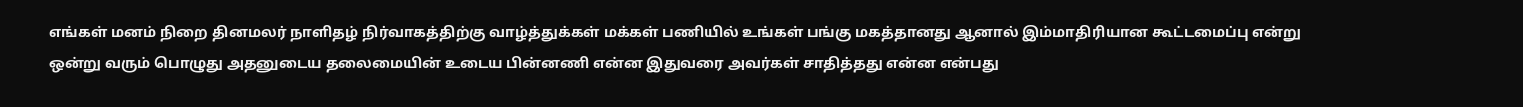எங்கள் மனம் நிறை தினமலர் நாளிதழ் நிர்வாகத்திற்கு வாழ்த்துக்கள் மக்கள் பணியில் உங்கள் பங்கு மகத்தானது ஆனால் இம்மாதிரியான கூட்டமைப்பு என்று ஒன்று வரும் பொழுது அதனுடைய தலைமையின் உடைய பின்னணி என்ன இதுவரை அவர்கள் சாதித்தது என்ன என்பது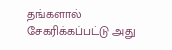தங்களால் சேகரிக்கப்பட்டு அது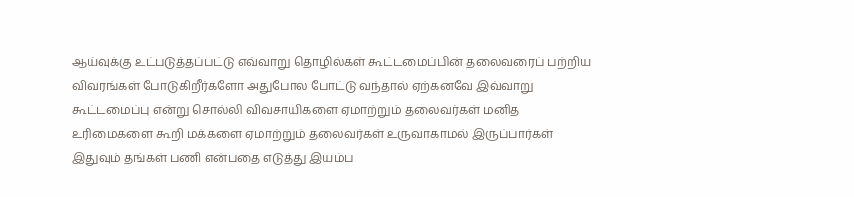ஆய்வுக்கு உட்படுத்தப்பட்டு எவ்வாறு தொழில்கள் கூட்டமைப்பின் தலைவரைப் பற்றிய விவரங்கள் போடுகிறீர்களோ அதுபோல போட்டு வந்தால் ஏற்கனவே இவ்வாறு கூட்டமைப்பு என்று சொல்லி விவசாயிகளை ஏமாற்றும் தலைவர்கள் மனித உரிமைகளை கூறி மக்களை ஏமாற்றும் தலைவர்கள் உருவாகாமல் இருப்பார்கள் இதுவும் தங்கள் பணி என்பதை எடுத்து இயம்ப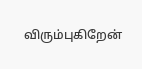விரும்புகிறேன்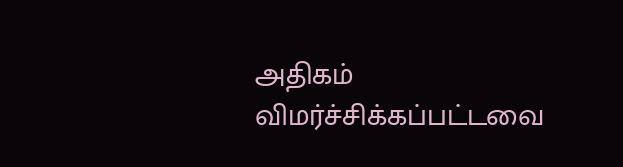அதிகம் விமர்ச்சிக்கப்பட்டவை